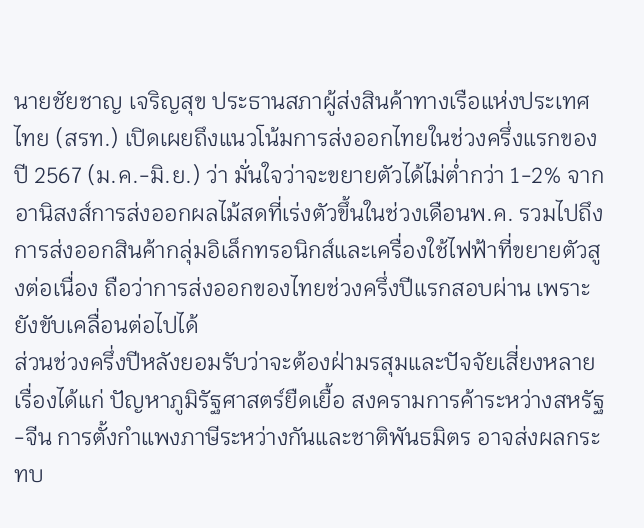นายชัยชาญ เจริญสุข ประธานสภาผู้ส่งสินค้าทางเรือแห่งประเทศไทย (สรท.) เปิดเผยถึงแนวโน้มการส่งออกไทยในช่วงครึ่งแรกของปี 2567 (ม.ค.-มิ.ย.) ว่า มั่นใจว่าจะขยายตัวได้ไม่ต่ำกว่า 1-2% จากอานิสงส์การส่งออกผลไม้สดที่เร่งตัวขึ้นในช่วงเดือนพ.ค. รวมไปถึงการส่งออกสินค้ากลุ่มอิเล็กทรอนิกส์และเครื่องใช้ไฟฟ้าที่ขยายตัวสูงต่อเนื่อง ถือว่าการส่งออกของไทยช่วงครึ่งปีแรกสอบผ่าน เพราะยังขับเคลื่อนต่อไปได้
ส่วนช่วงครึ่งปีหลังยอมรับว่าจะต้องฝ่ามรสุมและปัจจัยเสี่ยงหลายเรื่องได้แก่ ปัญหาภูมิรัฐศาสตร์ยืดเยื้อ สงครามการค้าระหว่างสหรัฐ-จีน การตั้งกำแพงภาษีระหว่างกันและชาติพันธมิตร อาจส่งผลกระทบ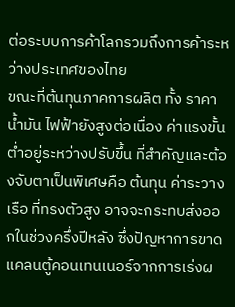ต่อระบบการค้าโลกรวมถึงการค้าระหว่างประเทศของไทย
ขณะที่ต้นทุนภาคการผลิต ทั้ง ราคาน้ำมัน ไฟฟ้ายังสูงต่อเนื่อง ค่าแรงขั้นต่ำอยู่ระหว่างปรับขึ้น ที่สำคัญและต้องจับตาเป็นพิเศษคือ ต้นทุน ค่าระวางเรือ ที่ทรงตัวสูง อาจจะกระทบส่งออกในช่วงครึ่งปีหลัง ซึ่งปัญหาการขาดแคลนตู้คอนเทนเนอร์จากการเร่งผ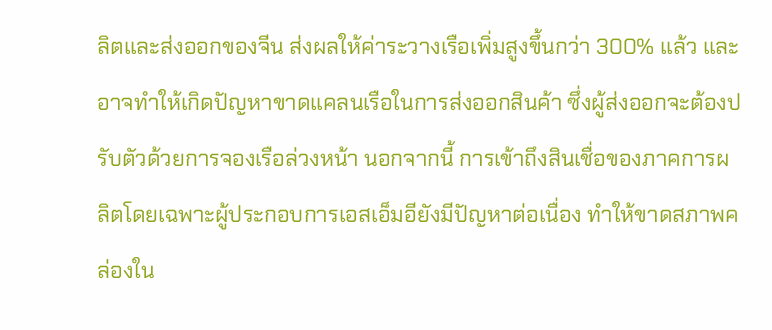ลิตและส่งออกของจีน ส่งผลให้ค่าระวางเรือเพิ่มสูงขึ้นกว่า 300% แล้ว และอาจทำให้เกิดปัญหาขาดแคลนเรือในการส่งออกสินค้า ซึ่งผู้ส่งออกจะต้องปรับตัวด้วยการจองเรือล่วงหน้า นอกจากนี้ การเข้าถึงสินเชื่อของภาคการผลิตโดยเฉพาะผู้ประกอบการเอสเอ็มอียังมีปัญหาต่อเนื่อง ทำให้ขาดสภาพคล่องใน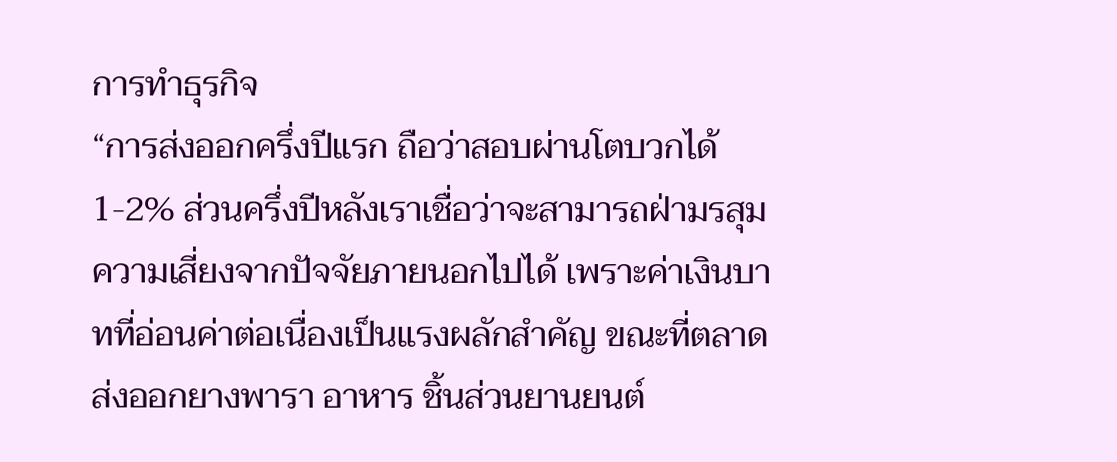การทำธุรกิจ
“การส่งออกครึ่งปีแรก ถือว่าสอบผ่านโตบวกได้ 1-2% ส่วนครึ่งปีหลังเราเชื่อว่าจะสามารถฝ่ามรสุมความเสี่ยงจากปัจจัยภายนอกไปได้ เพราะค่าเงินบาทที่อ่อนค่าต่อเนื่องเป็นแรงผลักสำคัญ ขณะที่ตลาดส่งออกยางพารา อาหาร ชิ้นส่วนยานยนต์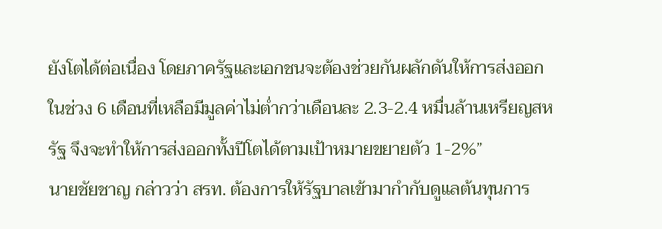ยังโตได้ต่อเนื่อง โดยภาครัฐและเอกชนจะต้องช่วยกันผลักดันให้การส่งออกในช่วง 6 เดือนที่เหลือมีมูลค่าไม่ต่ำกว่าเดือนละ 2.3-2.4 หมื่นล้านเหรียญสหรัฐ จึงจะทำให้การส่งออกทั้งปีโตได้ตามเป้าหมายขยายตัว 1-2%”
นายชัยชาญ กล่าวว่า สรท. ต้องการให้รัฐบาลเข้ามากำกับดูแลต้นทุนการ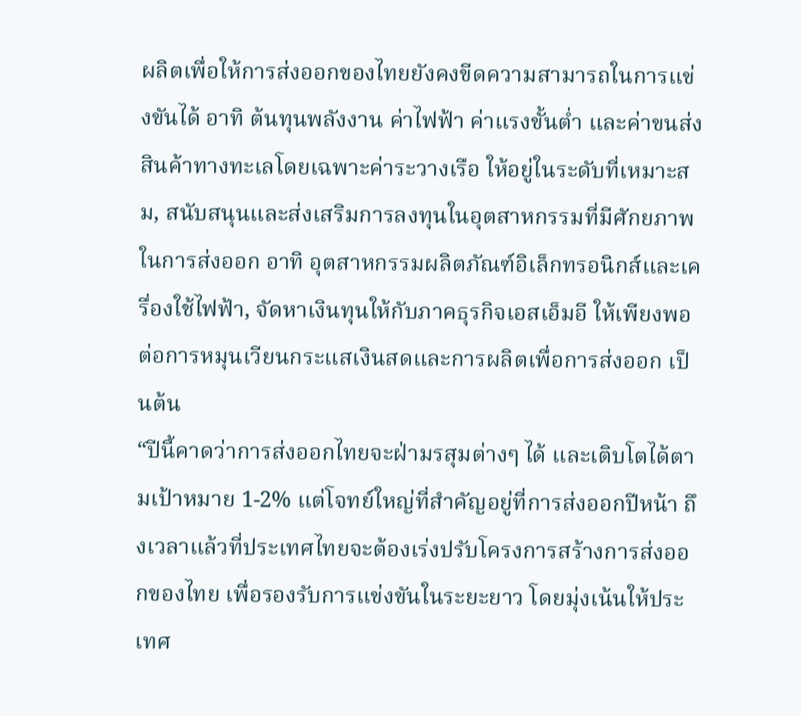ผลิตเพื่อให้การส่งออกของไทยยังคงขีดความสามารถในการแข่งขันได้ อาทิ ต้นทุนพลังงาน ค่าไฟฟ้า ค่าแรงขั้นต่ำ และค่าขนส่งสินค้าทางทะเลโดยเฉพาะค่าระวางเรือ ให้อยู่ในระดับที่เหมาะสม, สนับสนุนและส่งเสริมการลงทุนในอุตสาหกรรมที่มีศักยภาพในการส่งออก อาทิ อุตสาหกรรมผลิตภัณฑ์อิเล็กทรอนิกส์และเครื่องใช้ไฟฟ้า, จัดหาเงินทุนให้กับภาคธุรกิจเอสเอ็มอี ให้เพียงพอต่อการหมุนเวียนกระแสเงินสดและการผลิตเพื่อการส่งออก เป็นต้น
“ปีนี้คาดว่าการส่งออกไทยจะฝ่ามรสุมต่างๆ ได้ และเติบโตได้ตามเป้าหมาย 1-2% แต่โจทย์ใหญ่ที่สำคัญอยู่ที่การส่งออกปีหน้า ถึงเวลาแล้วที่ประเทศไทยจะต้องเร่งปรับโครงการสร้างการส่งออกของไทย เพื่อรองรับการแข่งขันในระยะยาว โดยมุ่งเน้นให้ประเทศ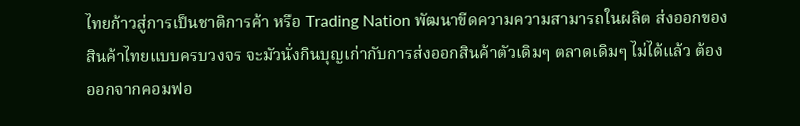ไทยก้าวสู่การเป็นชาติการค้า หรือ Trading Nation พัฒนาขีดความความสามารถในผลิต ส่งออกของสินค้าไทยแบบครบวงจร จะมัวนั่งกินบุญเก่ากับการส่งออกสินค้าตัวเดิมๆ ตลาดเดิมๆ ไม่ได้แล้ว ต้องออกจากคอมฟอ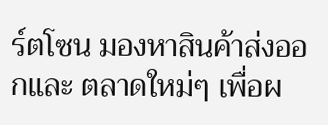ร์ตโซน มองหาสินค้าส่งออกและ ตลาดใหม่ๆ เพื่อผ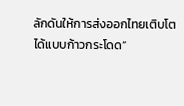ลักดันให้การส่งออกไทยเติบโตได้แบบก้าวกระโดด”